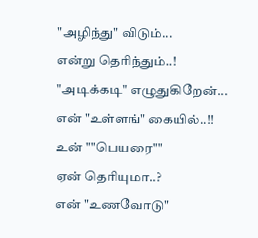"அழிந்து" விடும்...
என்று தெரிந்தும்..!
"அடிக்கடி" எழுதுகிறேன்...
என் "உள்ளங்" கையில்..!!
உன் ""பெயரை""
ஏன் தெரியுமா..?
என் "உணவோடு"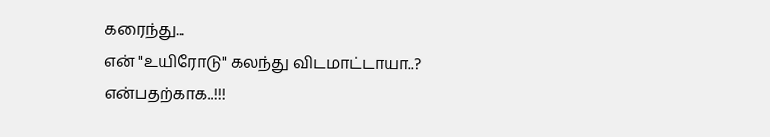கரைந்து...
என் "உயிரோடு" கலந்து விடமாட்டாயா..?
என்பதற்காக..!!!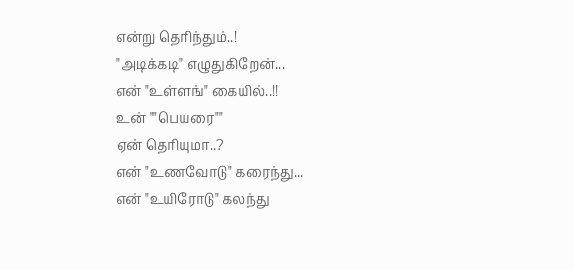என்று தெரிந்தும்..!
"அடிக்கடி" எழுதுகிறேன்...
என் "உள்ளங்" கையில்..!!
உன் ""பெயரை""
ஏன் தெரியுமா..?
என் "உணவோடு" கரைந்து...
என் "உயிரோடு" கலந்து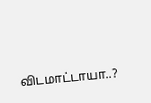விடமாட்டாயா..?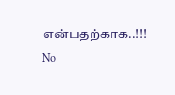என்பதற்காக..!!!
No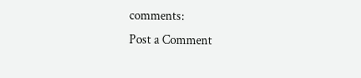comments:
Post a Comment